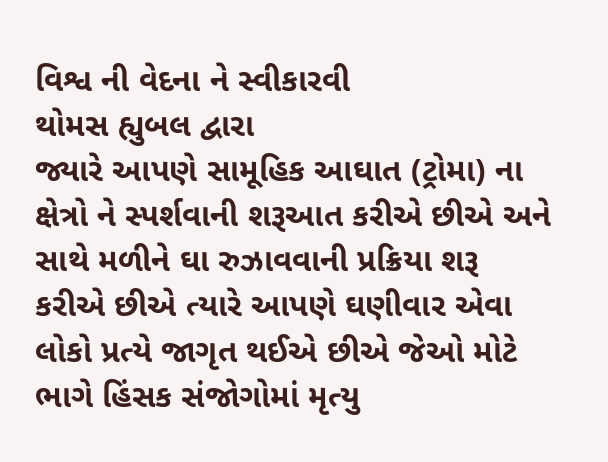વિશ્વ ની વેદના ને સ્વીકારવી
થોમસ હ્યુબલ દ્વારા
જ્યારે આપણે સામૂહિક આઘાત (ટ્રોમા) ના ક્ષેત્રો ને સ્પર્શવાની શરૂઆત કરીએ છીએ અને સાથે મળીને ઘા રુઝાવવાની પ્રક્રિયા શરૂ કરીએ છીએ ત્યારે આપણે ઘણીવાર એવા લોકો પ્રત્યે જાગૃત થઈએ છીએ જેઓ મોટે ભાગે હિંસક સંજોગોમાં મૃત્યુ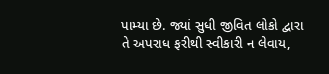પામ્યા છે. જ્યાં સુધી જીવિત લોકો દ્વારા તે અપરાધ ફરીથી સ્વીકારી ન લેવાય,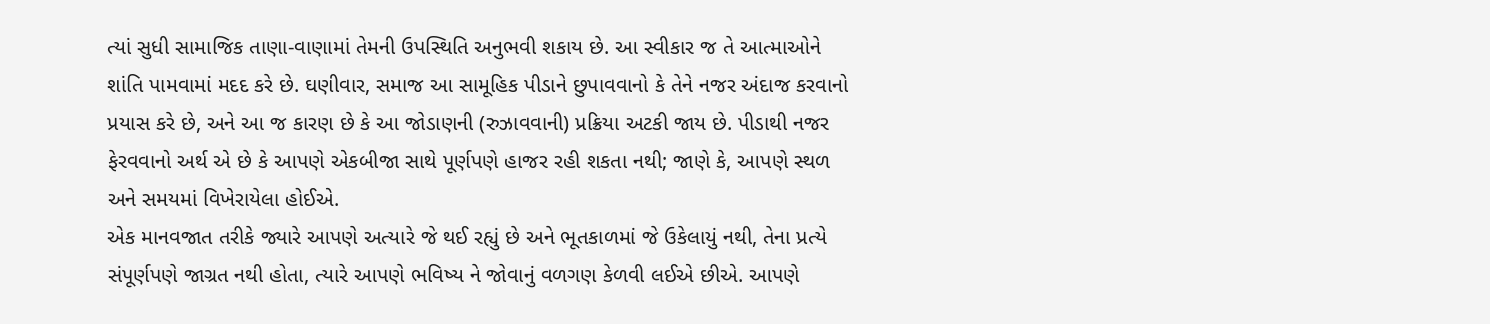ત્યાં સુધી સામાજિક તાણા-વાણામાં તેમની ઉપસ્થિતિ અનુભવી શકાય છે. આ સ્વીકાર જ તે આત્માઓને શાંતિ પામવામાં મદદ કરે છે. ઘણીવાર, સમાજ આ સામૂહિક પીડાને છુપાવવાનો કે તેને નજર અંદાજ કરવાનો પ્રયાસ કરે છે, અને આ જ કારણ છે કે આ જોડાણની (રુઝાવવાની) પ્રક્રિયા અટકી જાય છે. પીડાથી નજર ફેરવવાનો અર્થ એ છે કે આપણે એકબીજા સાથે પૂર્ણપણે હાજર રહી શકતા નથી; જાણે કે, આપણે સ્થળ અને સમયમાં વિખેરાયેલા હોઈએ.
એક માનવજાત તરીકે જ્યારે આપણે અત્યારે જે થઈ રહ્યું છે અને ભૂતકાળમાં જે ઉકેલાયું નથી, તેના પ્રત્યે સંપૂર્ણપણે જાગ્રત નથી હોતા, ત્યારે આપણે ભવિષ્ય ને જોવાનું વળગણ કેળવી લઈએ છીએ. આપણે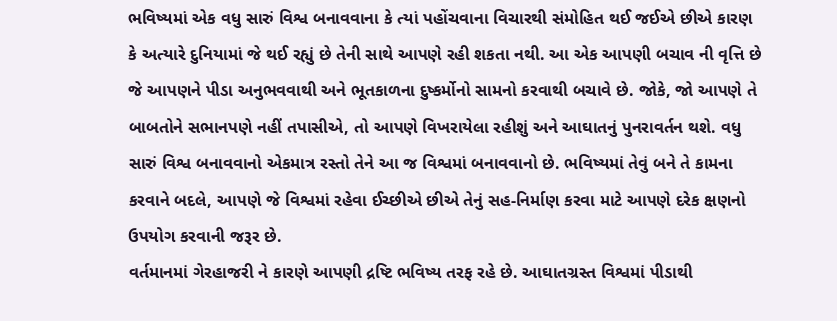ભવિષ્યમાં એક વધુ સારું વિશ્વ બનાવવાના કે ત્યાં પહોંચવાના વિચારથી સંમોહિત થઈ જઈએ છીએ કારણ કે અત્યારે દુનિયામાં જે થઈ રહ્યું છે તેની સાથે આપણે રહી શકતા નથી. આ એક આપણી બચાવ ની વૃત્તિ છે જે આપણને પીડા અનુભવવાથી અને ભૂતકાળના દુષ્કર્મોનો સામનો કરવાથી બચાવે છે. જોકે, જો આપણે તે બાબતોને સભાનપણે નહીં તપાસીએ, તો આપણે વિખરાયેલા રહીશું અને આઘાતનું પુનરાવર્તન થશે. વધુ સારું વિશ્વ બનાવવાનો એકમાત્ર રસ્તો તેને આ જ વિશ્વમાં બનાવવાનો છે. ભવિષ્યમાં તેવું બને તે કામના કરવાને બદલે, આપણે જે વિશ્વમાં રહેવા ઈચ્છીએ છીએ તેનું સહ-નિર્માણ કરવા માટે આપણે દરેક ક્ષણનો ઉપયોગ કરવાની જરૂર છે.
વર્તમાનમાં ગેરહાજરી ને કારણે આપણી દ્રષ્ટિ ભવિષ્ય તરફ રહે છે. આઘાતગ્રસ્ત વિશ્વમાં પીડાથી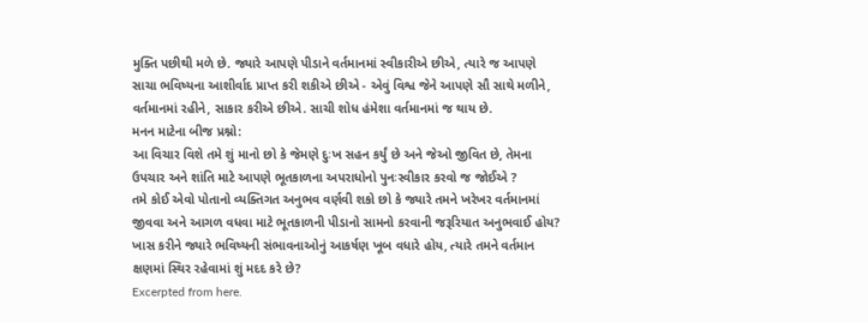મુક્તિ પછીથી મળે છે. જ્યારે આપણે પીડાને વર્તમાનમાં સ્વીકારીએ છીએ, ત્યારે જ આપણે સાચા ભવિષ્યના આશીર્વાદ પ્રાપ્ત કરી શકીએ છીએ - એવું વિશ્વ જેને આપણે સૌ સાથે મળીને, વર્તમાનમાં રહીને, સાકાર કરીએ છીએ. સાચી શોધ હંમેશા વર્તમાનમાં જ થાય છે.
મનન માટેના બીજ પ્રશ્નો:
આ વિચાર વિશે તમે શું માનો છો કે જેમણે દુઃખ સહન કર્યું છે અને જેઓ જીવિત છે, તેમના ઉપચાર અને શાંતિ માટે આપણે ભૂતકાળના અપરાધોનો પુનઃસ્વીકાર કરવો જ જોઈએ ?
તમે કોઈ એવો પોતાનો વ્યક્તિગત અનુભવ વર્ણવી શકો છો કે જ્યારે તમને ખરેખર વર્તમાનમાં જીવવા અને આગળ વધવા માટે ભૂતકાળની પીડાનો સામનો કરવાની જરૂરિયાત અનુભવાઈ હોય?
ખાસ કરીને જ્યારે ભવિષ્યની સંભાવનાઓનું આકર્ષણ ખૂબ વધારે હોય, ત્યારે તમને વર્તમાન ક્ષણમાં સ્થિર રહેવામાં શું મદદ કરે છે?
Excerpted from here.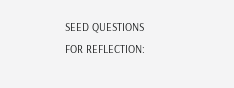SEED QUESTIONS FOR REFLECTION: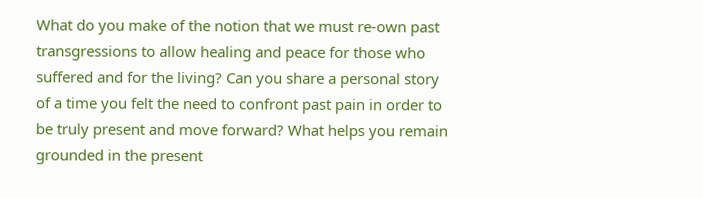What do you make of the notion that we must re-own past transgressions to allow healing and peace for those who suffered and for the living? Can you share a personal story of a time you felt the need to confront past pain in order to be truly present and move forward? What helps you remain grounded in the present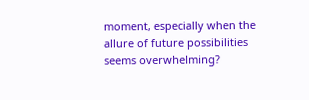moment, especially when the allure of future possibilities seems overwhelming?